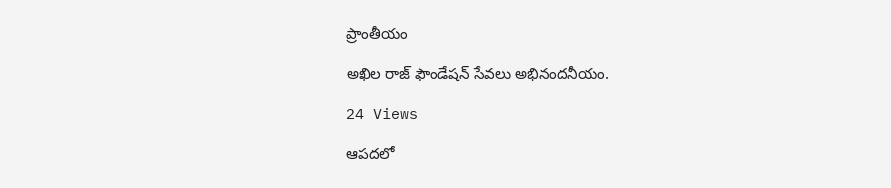ప్రాంతీయం

అఖిల రాజ్ ఫౌండేషన్ సేవలు అభినందనీయం.

24 Views

ఆపదలో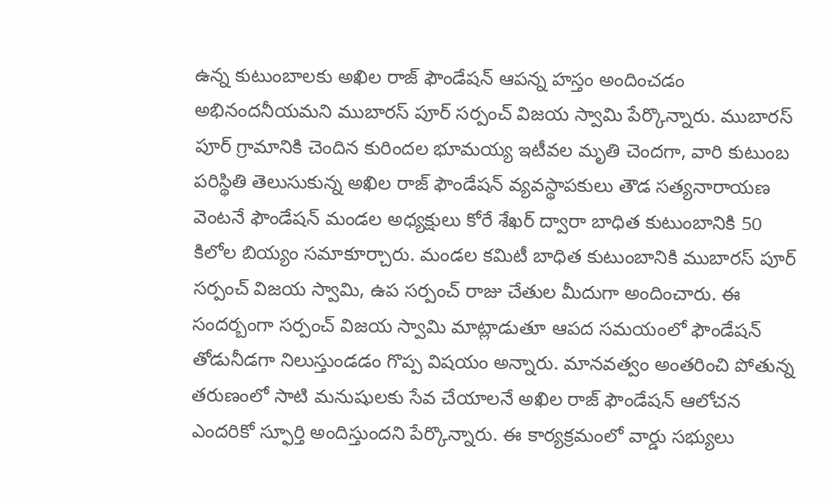ఉన్న కుటుంబాలకు అఖిల రాజ్ ఫౌండేషన్ ఆపన్న హస్తం అందించడం అభినందనీయమని ముబారస్ పూర్ సర్పంచ్ విజయ స్వామి పేర్కొన్నారు. ముబారస్ పూర్ గ్రామానికి చెందిన కురిందల భూమయ్య ఇటీవల మృతి చెందగా, వారి కుటుంబ పరిస్థితి తెలుసుకున్న అఖిల రాజ్ ఫౌండేషన్ వ్యవస్థాపకులు తౌడ సత్యనారాయణ వెంటనే ఫౌండేషన్ మండల అధ్యక్షులు కోరే శేఖర్ ద్వారా బాధిత కుటుంబానికి 50 కిలోల బియ్యం సమాకూర్చారు. మండల కమిటీ బాధిత కుటుంబానికి ముబారస్ పూర్ సర్పంచ్ విజయ స్వామి, ఉప సర్పంచ్ రాజు చేతుల మీదుగా అందించారు. ఈ సందర్బంగా సర్పంచ్ విజయ స్వామి మాట్లాడుతూ ఆపద సమయంలో ఫౌండేషన్ తోడునీడగా నిలుస్తుండడం గొప్ప విషయం అన్నారు. మానవత్వం అంతరించి పోతున్న తరుణంలో సాటి మనుషులకు సేవ చేయాలనే అఖిల రాజ్ ఫౌండేషన్ ఆలోచన ఎందరికో స్ఫూర్తి అందిస్తుందని పేర్కొన్నారు. ఈ కార్యక్రమంలో వార్డు సభ్యులు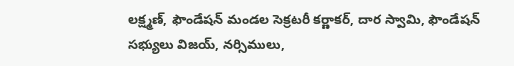లక్ష్మణ్, ఫౌండేషన్ మండల సెక్రటరీ కర్ణాకర్, దార స్వామి, ఫౌండేషన్ సభ్యులు విజయ్, నర్సిములు,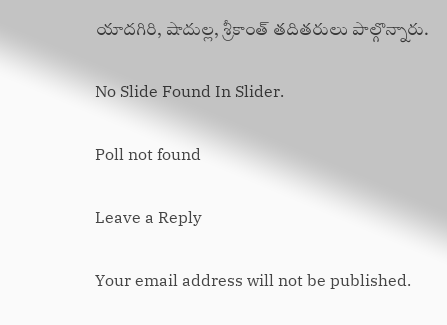యాదగిరి, షాదుల్ల, శ్రీకాంత్ తదితరులు పాల్గొన్నారు.

No Slide Found In Slider.

Poll not found

Leave a Reply

Your email address will not be published.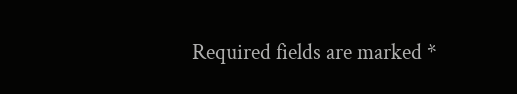Required fields are marked *